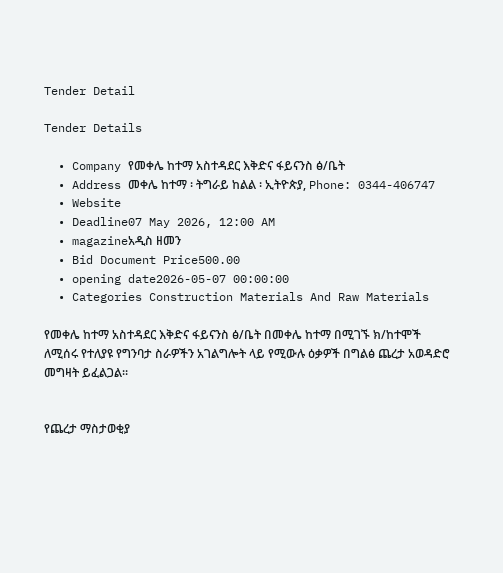Tender Detail

Tender Details

  • Company የመቀሌ ከተማ አስተዳደር እቅድና ፋይናንስ ፅ/ቤት
  • Address መቀሌ ከተማ ፡ ትግራይ ከልል ፡ ኢትዮጵያ, Phone: 0344-406747
  • Website
  • Deadline07 May 2026, 12:00 AM
  • magazineአዲስ ዘመን
  • Bid Document Price500.00
  • opening date2026-05-07 00:00:00
  • Categories Construction Materials And Raw Materials

የመቀሌ ከተማ አስተዳደር እቅድና ፋይናንስ ፅ/ቤት በመቀሌ ከተማ በሚገኙ ክ/ከተሞች ለሚሰሩ የተለያዩ የግንባታ ስራዎችን አገልግሎት ላይ የሚውሉ ዕቃዎች በግልፅ ጨረታ አወዳድሮ መግዛት ይፈልጋል።


የጨረታ ማስታወቂያ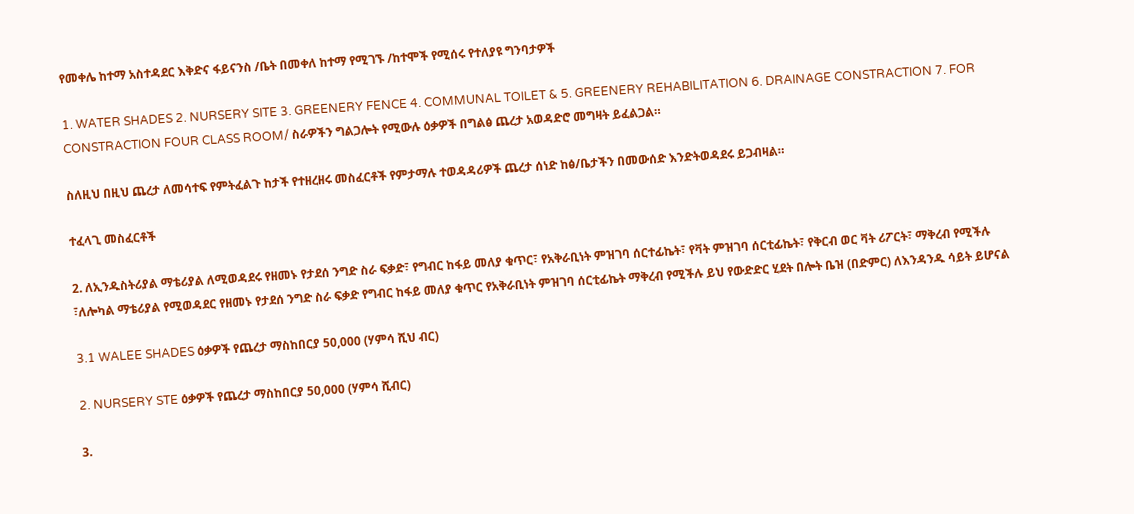የመቀሌ ከተማ አስተዳደር እቅድና ፋይናንስ /ቤት በመቀለ ከተማ የሚገኙ /ከተሞች የሚሰሩ የተለያዩ ግንባታዎች

1. WATER SHADES 2. NURSERY SITE 3. GREENERY FENCE 4. COMMUNAL TOILET & 5. GREENERY REHABILITATION 6. DRAINAGE CONSTRACTION 7. FOR CONSTRACTION FOUR CLASS ROOM/ ስራዎችን ግልጋሎት የሚውሉ ዕቃዎች በግልፅ ጨረታ አወዳድሮ መግዛት ይፈልጋል።

ስለዚህ በዚህ ጨረታ ለመሳተፍ የምትፈልጉ ከታች የተዘረዘሩ መስፈርቶች የምታማሉ ተወዳዳሪዎች ጨረታ ሰነድ ከፅ/ቤታችን በመውሰድ እንድትወዳደሩ ይጋብዛል።

ተፈላጊ መስፈርቶች

2. ለኢንዱስትሪያል ማቴሪያል ለሚወዳደሩ የዘመኑ የታደሰ ንግድ ስራ ፍቃድ፣ የግብር ከፋይ መለያ ቁጥር፣ የአቅራቢነት ምዝገባ ሰርተፊኬት፣ የቫት ምዝገባ ሰርቲፊኬት፣ የቅርብ ወር ቫት ሪፖርት፣ ማቅረብ የሚችሉ ፣ለሎካል ማቴሪያል የሚወዳደር የዘመኑ የታደሰ ንግድ ስራ ፍቃድ የግብር ከፋይ መለያ ቁጥር የአቅራቢነት ምዝገባ ሰርቲፊኬት ማቅረብ የሚችሉ ይህ የውድድር ሂደት በሎት ቤዝ (በድምር) ለእንዳንዱ ሳይት ይሆናል

3.1 WALEE SHADES ዕቃዎች የጨረታ ማስከበርያ 50,000 (ሃምሳ ሺህ ብር)

2. NURSERY STE ዕቃዎች የጨረታ ማስከበርያ 50,000 (ሃምሳ ሺብር)

3.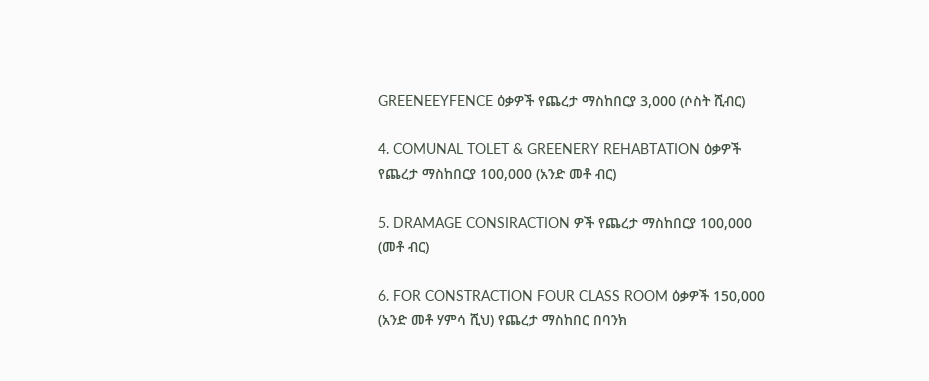GREENEEYFENCE ዕቃዎች የጨረታ ማስከበርያ 3,000 (ሶስት ሺብር)

4. COMUNAL TOLET & GREENERY REHABTATION ዕቃዎች የጨረታ ማስከበርያ 100,000 (አንድ መቶ ብር)

5. DRAMAGE CONSIRACTION ዎች የጨረታ ማስከበርያ 100,000 (መቶ ብር)

6. FOR CONSTRACTION FOUR CLASS ROOM ዕቃዎች 150,000 (አንድ መቶ ሃምሳ ሺህ) የጨረታ ማስከበር በባንክ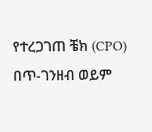የተረጋገጠ ቼክ (CPO) በጥ-ገንዘብ ወይም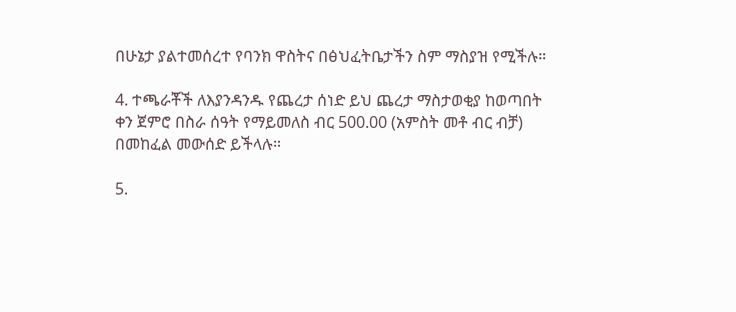በሁኔታ ያልተመሰረተ የባንክ ዋስትና በፅህፈትቤታችን ስም ማስያዝ የሚችሉ።

4. ተጫራቾች ለእያንዳንዱ የጨረታ ሰነድ ይህ ጨረታ ማስታወቂያ ከወጣበት ቀን ጀምሮ በስራ ሰዓት የማይመለስ ብር 500.00 (አምስት መቶ ብር ብቻ) በመከፈል መውሰድ ይችላሉ።

5.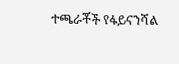ተጫራቾች የፋይናንሻል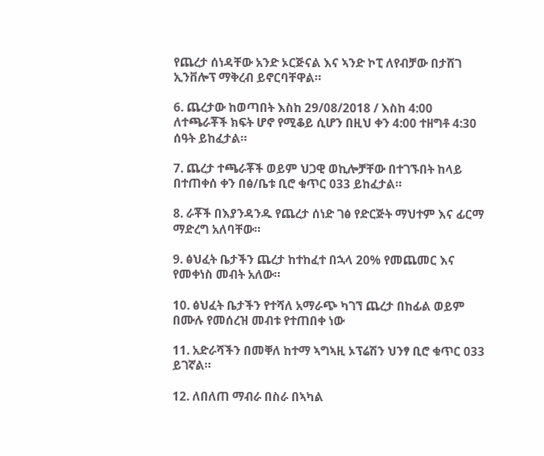የጨረታ ሰነዳቸው አንድ ኦርጅናል እና ኣንድ ኮፒ ለየብቻው በታሸገ ኢንቨሎፕ ማቅረብ ይኖርባቸዋል።

6. ጨረታው ከወጣበት እስከ 29/08/2018 / እስከ 4:00 ለተጫራቾች ክፍት ሆኖ የሚቆይ ሲሆን በዚህ ቀን 4:00 ተዘግቶ 4:30 ሰዓት ይከፈታል።

7. ጨረታ ተጫራቾች ወይም ህጋዊ ወኪሎቻቸው በተገኙበት ከላይ በተጠቀሰ ቀን በፅ/ቤቱ ቢሮ ቁጥር 033 ይከፈታል።

8. ራቾች በእያንዳንዱ የጨረታ ሰነድ ገፅ የድርጅት ማህተም እና ፊርማ ማድረግ አለባቸው።

9. ፅህፈት ቤታችን ጨረታ ከተከፈተ በኋላ 20% የመጨመር እና የመቀነስ መብት አለው።

10. ፅህፈት ቤታችን የተሻለ አማራጭ ካገኘ ጨረታ በከፊል ወይም በሙሉ የመሰረዝ መብቱ የተጠበቀ ነው

11. አድራሻችን በመቐለ ከተማ ኣግኣዚ ኦፕሬሽን ህንፃ ቢሮ ቁጥር 033 ይገኛል።

12. ለበለጠ ማብራ በስራ በኣካል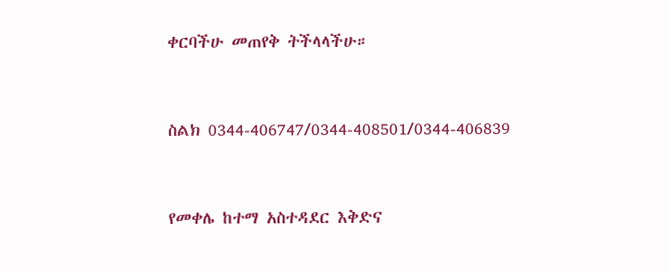ቀርባችሁ መጠየቅ ትችላላችሁ።



ስልክ 0344-406747/0344-408501/0344-406839



የመቀሌ ከተማ አስተዳደር እቅድና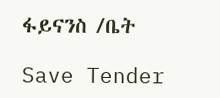ፋይናንስ /ቤት

Save Tender